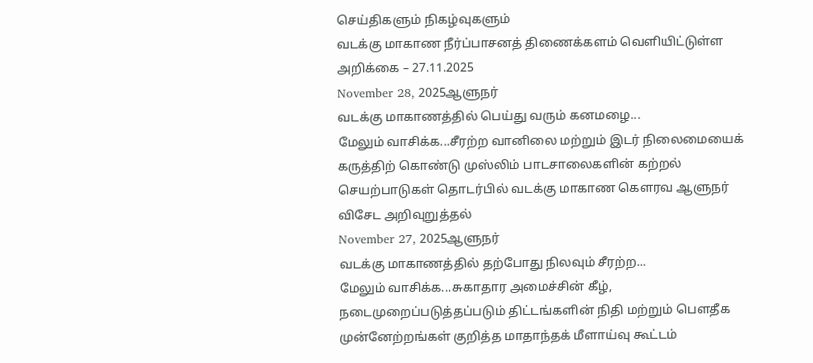செய்திகளும் நிகழ்வுகளும்
வடக்கு மாகாண நீர்ப்பாசனத் திணைக்களம் வெளியிட்டுள்ள அறிக்கை – 27.11.2025
November 28, 2025ஆளுநர்
வடக்கு மாகாணத்தில் பெய்து வரும் கனமழை...
மேலும் வாசிக்க...சீரற்ற வானிலை மற்றும் இடர் நிலைமையைக் கருத்திற் கொண்டு முஸ்லிம் பாடசாலைகளின் கற்றல் செயற்பாடுகள் தொடர்பில் வடக்கு மாகாண கௌரவ ஆளுநர் விசேட அறிவுறுத்தல்
November 27, 2025ஆளுநர்
வடக்கு மாகாணத்தில் தற்போது நிலவும் சீரற்ற...
மேலும் வாசிக்க...சுகாதார அமைச்சின் கீழ், நடைமுறைப்படுத்தப்படும் திட்டங்களின் நிதி மற்றும் பௌதீக முன்னேற்றங்கள் குறித்த மாதாந்தக் மீளாய்வு கூட்டம்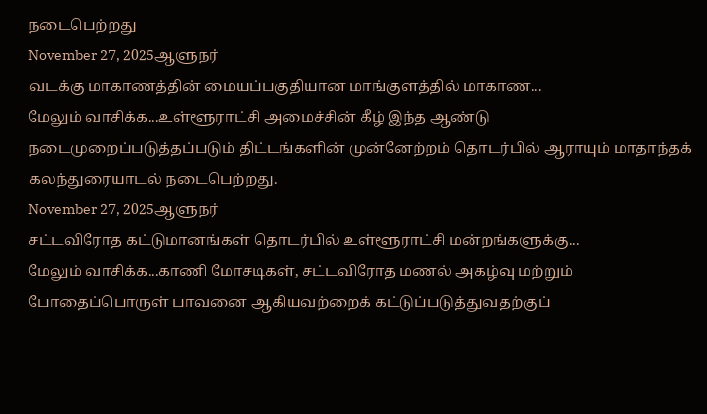நடைபெற்றது
November 27, 2025ஆளுநர்
வடக்கு மாகாணத்தின் மையப்பகுதியான மாங்குளத்தில் மாகாண...
மேலும் வாசிக்க...உள்ளூராட்சி அமைச்சின் கீழ் இந்த ஆண்டு நடைமுறைப்படுத்தப்படும் திட்டங்களின் முன்னேற்றம் தொடர்பில் ஆராயும் மாதாந்தக் கலந்துரையாடல் நடைபெற்றது.
November 27, 2025ஆளுநர்
சட்டவிரோத கட்டுமானங்கள் தொடர்பில் உள்ளூராட்சி மன்றங்களுக்கு...
மேலும் வாசிக்க...காணி மோசடிகள், சட்டவிரோத மணல் அகழ்வு மற்றும் போதைப்பொருள் பாவனை ஆகியவற்றைக் கட்டுப்படுத்துவதற்குப்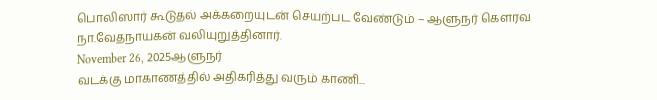பொலிஸார் கூடுதல் அக்கறையுடன் செயற்பட வேண்டும் – ஆளுநர் கௌரவ நா.வேதநாயகன் வலியுறுத்தினார்.
November 26, 2025ஆளுநர்
வடக்கு மாகாணத்தில் அதிகரித்து வரும் காணி...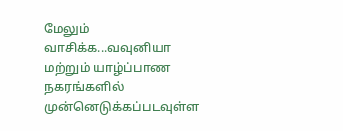மேலும் வாசிக்க...வவுனியா மற்றும் யாழ்ப்பாண நகரங்களில் முன்னெடுக்கப்படவுள்ள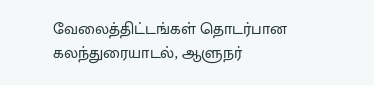வேலைத்திட்டங்கள் தொடர்பான கலந்துரையாடல், ஆளுநர்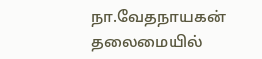நா.வேதநாயகன் தலைமையில்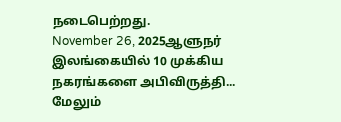நடைபெற்றது.
November 26, 2025ஆளுநர்
இலங்கையில் 10 முக்கிய நகரங்களை அபிவிருத்தி...
மேலும்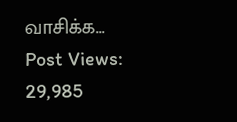வாசிக்க...
Post Views: 29,985